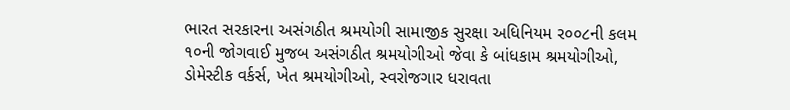ભારત સરકારના અસંગઠીત શ્રમયોગી સામાજીક સુરક્ષા અધિનિયમ ર૦૦૮ની કલમ ૧૦ની જોગવાઈ મુજબ અસંગઠીત શ્રમયોગીઓ જેવા કે બાંધકામ શ્રમયોગીઓ, ડોમેસ્ટીક વર્કર્સ, ખેત શ્રમયોગીઓ, સ્વરોજગાર ધરાવતા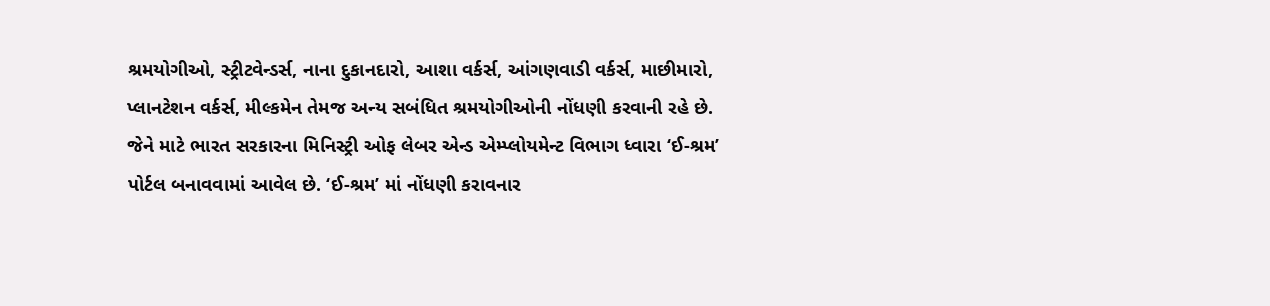શ્રમયોગીઓ, સ્ટ્રીટવેન્ડર્સ, નાના દુકાનદારો, આશા વર્કર્સ, આંગણવાડી વર્કર્સ, માછીમારો, પ્લાનટેશન વર્કર્સ, મીલ્કમેન તેમજ અન્ય સબંધિત શ્રમયોગીઓની નોંધણી કરવાની રહે છે. જેને માટે ભારત સરકારના મિનિસ્ટ્રી ઓફ લેબર એન્ડ એમ્પ્લોયમેન્ટ વિભાગ ધ્વારા ‘ઈ-શ્રમ’ પોર્ટલ બનાવવામાં આવેલ છે. ‘ઈ-શ્રમ’ માં નોંધણી કરાવનાર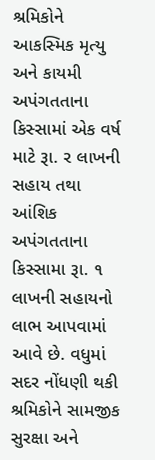શ્રમિકોને આકસ્મિક મૃત્યુ અને કાયમી અપંગતતાના કિસ્સામાં એક વર્ષ માટે રૂા. ર લાખની સહાય તથા આંશિક અપંગતતાના કિસ્સામા રૂા. ૧ લાખની સહાયનો લાભ આપવામાં આવે છે. વધુમાં સદર નોંધણી થકી શ્રમિકોને સામજીક સુરક્ષા અને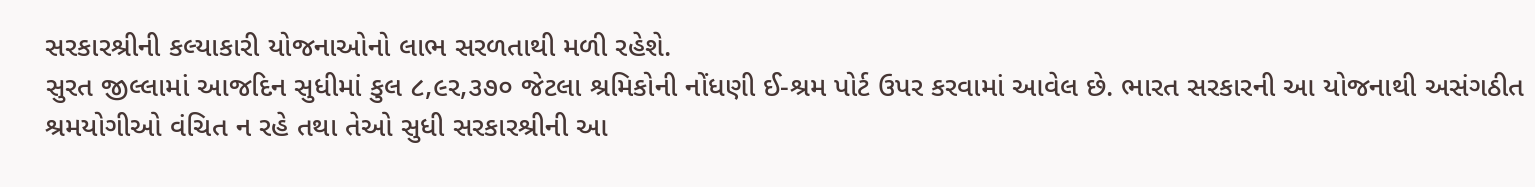સરકારશ્રીની કલ્યાકારી યોજનાઓનો લાભ સરળતાથી મળી રહેશે.
સુરત જીલ્લામાં આજદિન સુધીમાં કુલ ૮,૯ર,૩૭૦ જેટલા શ્રમિકોની નોંધણી ઈ-શ્રમ પોર્ટ ઉપર કરવામાં આવેલ છે. ભારત સરકારની આ યોજનાથી અસંગઠીત શ્રમયોગીઓ વંચિત ન રહે તથા તેઓ સુધી સરકારશ્રીની આ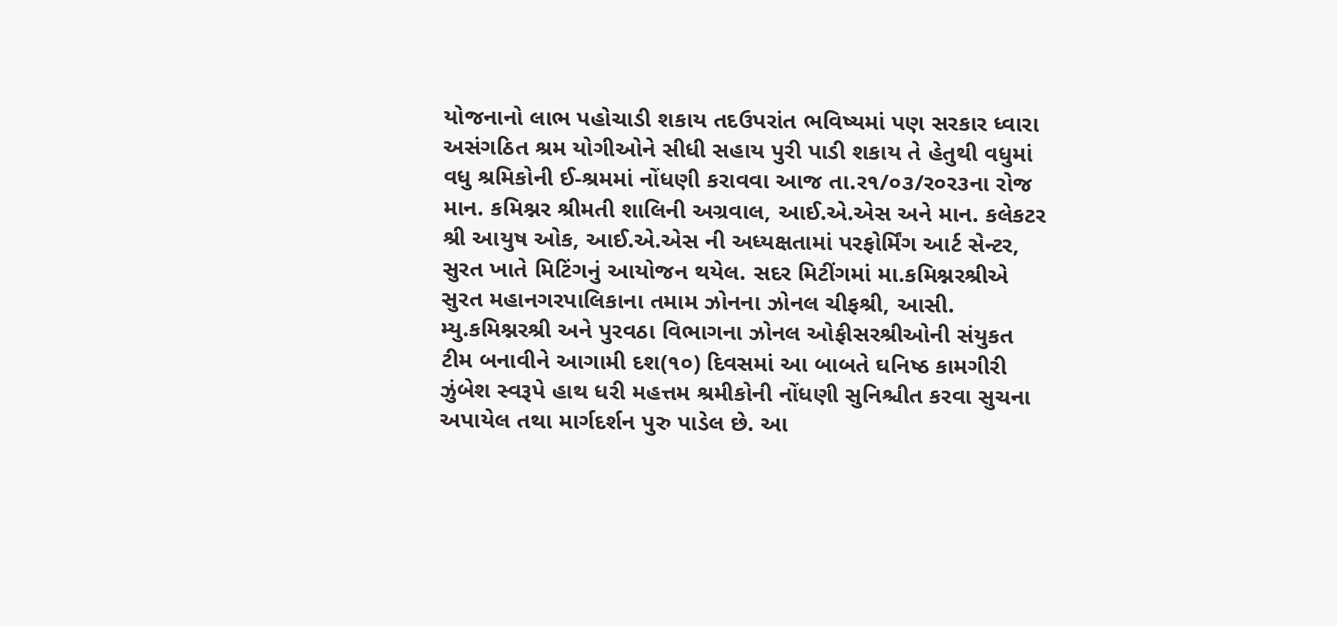યોજનાનો લાભ પહોચાડી શકાય તદઉપરાંત ભવિષ્યમાં પણ સરકાર ધ્વારા અસંગઠિત શ્રમ યોગીઓને સીધી સહાય પુરી પાડી શકાય તે હેતુથી વધુમાં વધુ શ્રમિકોની ઈ-શ્રમમાં નોંધણી કરાવવા આજ તા.ર૧/૦૩/ર૦ર૩ના રોજ માન. કમિશ્નર શ્રીમતી શાલિની અગ્રવાલ, આઈ.એ.એસ અને માન. કલેકટર શ્રી આયુષ ઓક, આઈ.એ.એસ ની અધ્યક્ષતામાં પરફોર્મિંગ આર્ટ સેન્ટર, સુરત ખાતે મિટિંગનું આયોજન થયેલ. સદર મિટીંગમાં મા.કમિશ્નરશ્રીએ સુરત મહાનગરપાલિકાના તમામ ઝોનના ઝોનલ ચીફશ્રી, આસી. મ્યુ.કમિશ્નરશ્રી અને પુરવઠા વિભાગના ઝોનલ ઓફીસરશ્રીઓની સંયુકત ટીમ બનાવીને આગામી દશ(૧૦) દિવસમાં આ બાબતે ઘનિષ્ઠ કામગીરી ઝુંબેશ સ્વરૂપે હાથ ધરી મહત્તમ શ્રમીકોની નોંધણી સુનિશ્ચીત કરવા સુચના અપાયેલ તથા માર્ગદર્શન પુરુ પાડેલ છે. આ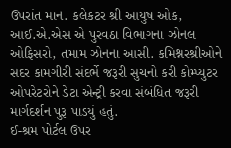ઉપરાંત માન. કલેકટર શ્રી આયુષ ઓક, આઈ.એ.એસ એ પુરવઠા વિભાગના ઝોનલ ઓફિસરો, તમામ ઝોનના આસી. કમિશ્નરશ્રીઓને સદર કામગીરી સંદર્ભે જરૂરી સુચનો કરી કોમ્પ્યુટર ઓપરેટરોને ડેટા એન્ટ્રી કરવા સંબંધિત જરૂરી માર્ગદર્શન પુરૂ પાડયું હતું.
ઈ-શ્રમ પોર્ટલ ઉપર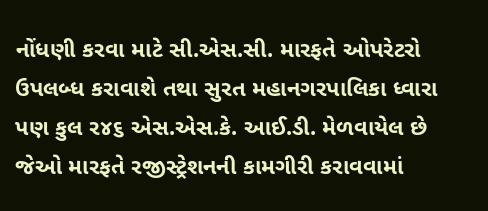નોંધણી કરવા માટે સી.એસ.સી. મારફતે ઓપરેટરો ઉપલબ્ધ કરાવાશે તથા સુરત મહાનગરપાલિકા ધ્વારા પણ કુલ ર૪૬ એસ.એસ.કે. આઈ.ડી. મેળવાયેલ છે જેઓ મારફતે રજીસ્ટ્રેશનની કામગીરી કરાવવામાં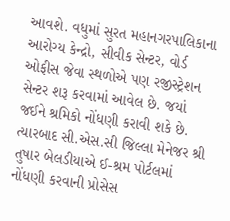આવશે. વધુમાં સુરત મહાનગરપાલિકાના આરોગ્ય કેન્દ્રો, સીવીક સેન્ટર, વોર્ડ ઓફીસ જેવા સ્થળોએ પણ રજીસ્ટ્રેશન સેન્ટર શરૂ કરવામાં આવેલ છે. જયાં જઈને શ્રમિકો નોંધણી કરાવી શકે છે.
ત્યારબાદ સી.એસ.સી જિલ્લા મેનેજર શ્રી તુષાર બેલડીયાએ ઈ-શ્રમ પોર્ટલમાં નોંધણી કરવાની પ્રોસેસ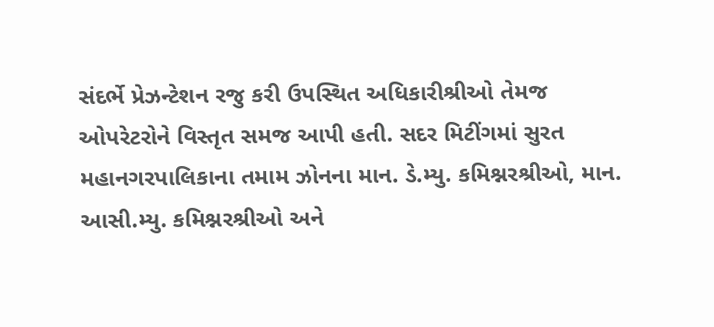સંદર્ભે પ્રેઝન્ટેશન રજુ કરી ઉપસ્થિત અધિકારીશ્રીઓ તેમજ ઓપરેટરોને વિસ્તૃત સમજ આપી હતી. સદર મિટીંગમાં સુરત મહાનગરપાલિકાના તમામ ઝોનના માન. ડે.મ્યુ. કમિશ્નરશ્રીઓ, માન. આસી.મ્યુ. કમિશ્નરશ્રીઓ અને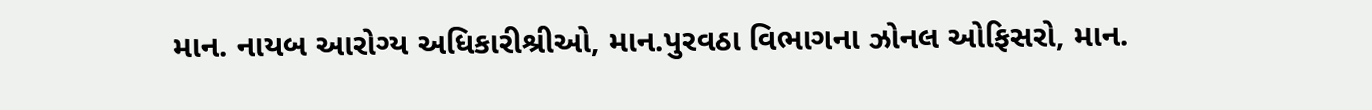માન. નાયબ આરોગ્ય અધિકારીશ્રીઓ, માન.પુરવઠા વિભાગના ઝોનલ ઓફિસરો, માન.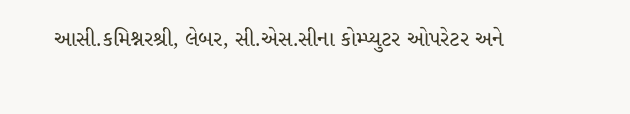આસી.કમિશ્નરશ્રી, લેબર, સી.એસ.સીના કોમ્પ્યુટર ઓપરેટર અને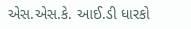એસ.એસ.કે. આઈ.ડી ધારકો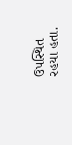ઉપસ્થિત રહયા હતા.